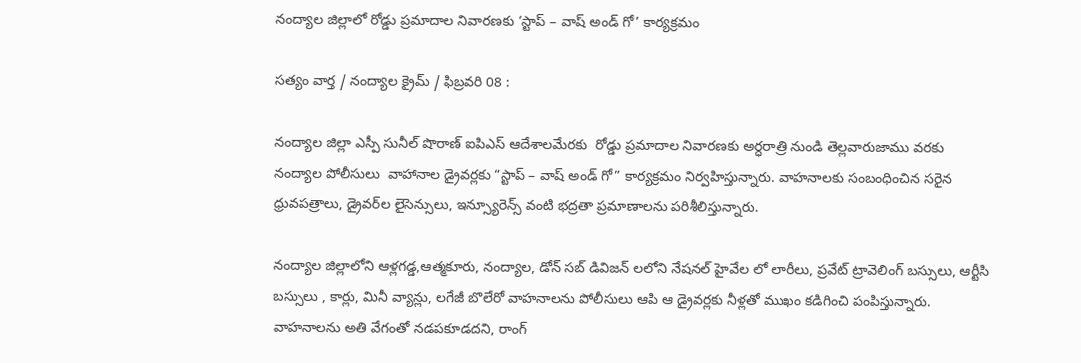నంద్యాల జిల్లాలో రోడ్డు ప్రమాదాల నివారణకు ‘స్టాప్‌ – వాష్‌ అండ్‌ గో’ కార్యక్రమం

సత్యం వార్త / నంద్యాల క్రైమ్ / ఫిబ్రవరి 08 :

నంద్యాల జిల్లా ఎస్పీ సునీల్ షొరాణ్ ఐపిఎస్ ఆదేశాలమేరకు  రోడ్డు ప్రమాదాల నివారణకు అర్ధరాత్రి నుండి తెల్లవారుజాము వరకు  నంద్యాల పోలీసులు  వాహానాల డ్రైవర్లకు “స్టాప్‌ – వాష్‌ అండ్‌ గో” కార్యక్రమం నిర్వహిస్తున్నారు. వాహనాలకు సంబంధించిన సరైన ధ్రువపత్రాలు, డ్రైవర్‌ల లైసెన్సులు, ఇన్స్యూరెన్స్ వంటి భద్రతా ప్రమాణాలను పరిశీలిస్తున్నారు.

నంద్యాల జిల్లాలోని ఆళ్లగడ్డ,ఆత్మకూరు, నంద్యాల, డోన్ సబ్ డివిజన్ లలోని నేషనల్ హైవేల లో లారీలు, ప్రవేట్ ట్రావెలింగ్ బస్సులు, ఆర్టీసి బస్సులు , కార్లు, మినీ వ్యాన్లు, లగేజీ బొలేరో వాహనాలను పోలీసులు ఆపి ఆ డ్రైవర్లకు నీళ్లతో ముఖం కడిగించి పంపిస్తున్నారు. వాహనాలను అతి వేగంతో నడపకూడదని, రాంగ్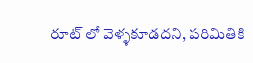రూట్ లో వెళ్ళకూడదని, పరిమితికి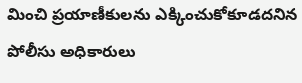మించి ప్రయాణీకులను ఎక్కించుకోకూడదనిన పోలీసు అధికారులు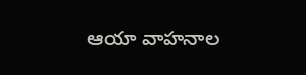ఆయా వాహనాల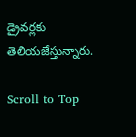డ్రైవర్లకు తెలియజేస్తున్నారు.

Scroll to Top